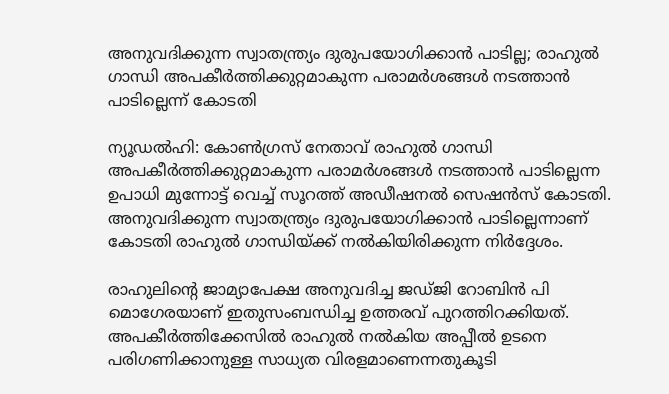അനുവദിക്കുന്ന സ്വാതന്ത്ര്യം ദുരുപയോഗിക്കാൻ പാടില്ല; രാഹുൽ ഗാന്ധി അപകീർത്തിക്കുറ്റമാകുന്ന പരാമർശങ്ങൾ നടത്താൻ പാടില്ലെന്ന് കോടതി

ന്യൂഡൽഹി: കോൺഗ്രസ് നേതാവ് രാഹുൽ ഗാന്ധി അപകീർത്തിക്കുറ്റമാകുന്ന പരാമർശങ്ങൾ നടത്താൻ പാടില്ലെന്ന ഉപാധി മുന്നോട്ട് വെച്ച് സൂറത്ത് അഡീഷനൽ സെഷൻസ് കോടതി. അനുവദിക്കുന്ന സ്വാതന്ത്ര്യം ദുരുപയോഗിക്കാൻ പാടില്ലെന്നാണ് കോടതി രാഹുൽ ഗാന്ധിയ്ക്ക് നൽകിയിരിക്കുന്ന നിർദ്ദേശം.

രാഹുലിന്റെ ജാമ്യാപേക്ഷ അനുവദിച്ച ജഡ്ജി റോബിൻ പി മൊഗേരയാണ് ഇതുസംബന്ധിച്ച ഉത്തരവ് പുറത്തിറക്കിയത്. അപകീർത്തിക്കേസിൽ രാഹുൽ നൽകിയ അപ്പീൽ ഉടനെ പരിഗണിക്കാനുള്ള സാധ്യത വിരളമാണെന്നതുകൂടി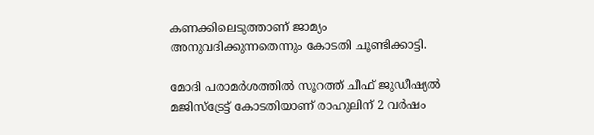കണക്കിലെടുത്താണ് ജാമ്യം അനുവദിക്കുന്നതെന്നും കോടതി ചൂണ്ടിക്കാട്ടി.

മോദി പരാമർശത്തിൽ സൂറത്ത് ചീഫ് ജുഡീഷ്യൽ മജിസ്‌ട്രേട്ട് കോടതിയാണ് രാഹുലിന് 2 വർഷം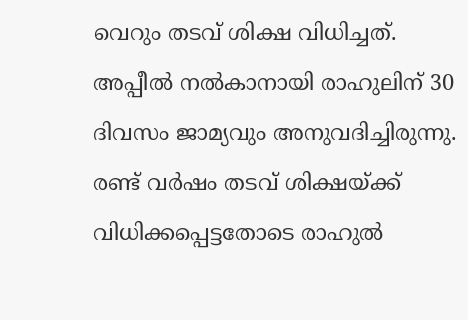വെറും തടവ് ശിക്ഷ വിധിച്ചത്. അപ്പീൽ നൽകാനായി രാഹുലിന് 30 ദിവസം ജാമ്യവും അനുവദിച്ചിരുന്നു. രണ്ട് വർഷം തടവ് ശിക്ഷയ്ക്ക് വിധിക്കപ്പെട്ടതോടെ രാഹുൽ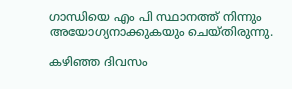ഗാന്ധിയെ എം പി സ്ഥാനത്ത് നിന്നും അയോഗ്യനാക്കുകയും ചെയ്തിരുന്നു.

കഴിഞ്ഞ ദിവസം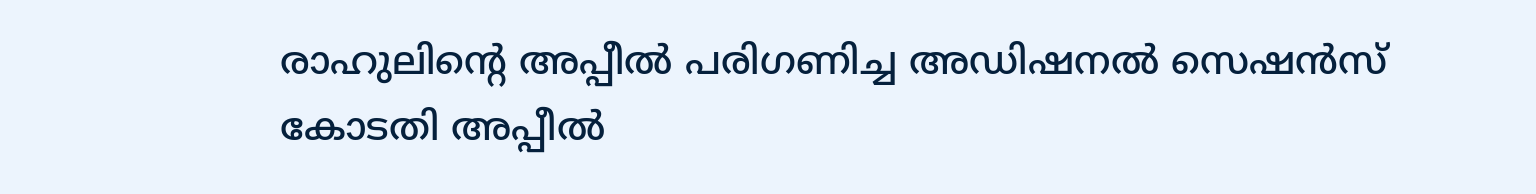രാഹുലിന്റെ അപ്പീൽ പരിഗണിച്ച അഡിഷനൽ സെഷൻസ് കോടതി അപ്പീൽ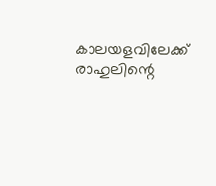കാലയളവിലേക്ക് രാഹുലിന്റെ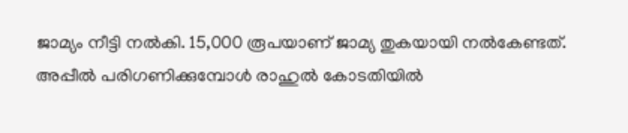ജാമ്യം നീട്ടി നൽകി. 15,000 രൂപയാണ് ജാമ്യ തുകയായി നൽകേണ്ടത്. അപ്പീൽ പരിഗണിക്കുമ്പോൾ രാഹുൽ കോടതിയിൽ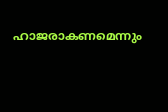ഹാജരാകണമെന്നും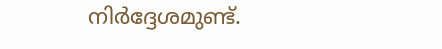നിർദ്ദേശമുണ്ട്.